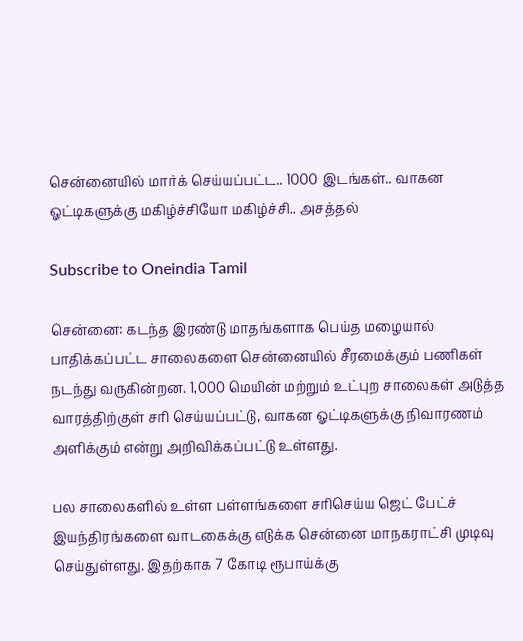சென்னையில் மார்க் செய்யப்பட்ட.. 1000 இடங்கள்.. வாகன ஓட்டிகளுக்கு மகிழ்ச்சியோ மகிழ்ச்சி.. அசத்தல்

Subscribe to Oneindia Tamil

சென்னை: கடந்த இரண்டு மாதங்களாக பெய்த மழையால் பாதிக்கப்பட்ட சாலைகளை சென்னையில் சீரமைக்கும் பணிகள் நடந்து வருகின்றன. 1,000 மெயின் மற்றும் உட்புற சாலைகள் அடுத்த வாரத்திற்குள் சரி செய்யப்பட்டு, வாகன ஓட்டிகளுக்கு நிவாரணம் அளிக்கும் என்று அறிவிக்கப்பட்டு உள்ளது.

பல சாலைகளில் உள்ள பள்ளங்களை சரிசெய்ய ஜெட் பேட்ச் இயந்திரங்களை வாடகைக்கு எடுக்க சென்னை மாநகராட்சி முடிவு செய்துள்ளது. இதற்காக 7 கோடி ரூபாய்க்கு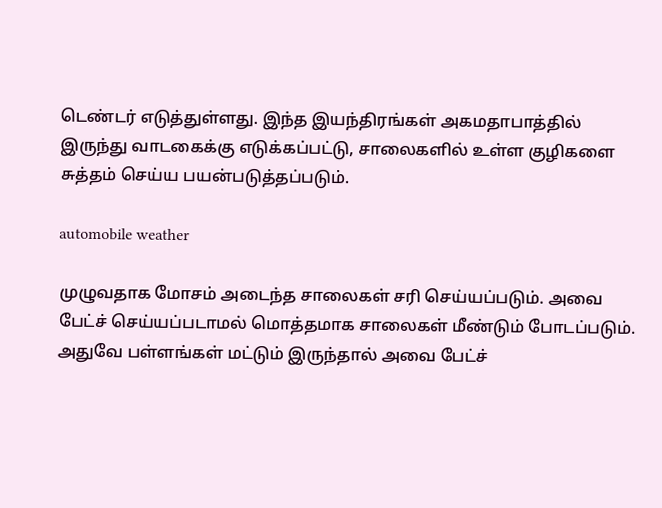டெண்டர் எடுத்துள்ளது. இந்த இயந்திரங்கள் அகமதாபாத்தில் இருந்து வாடகைக்கு எடுக்கப்பட்டு, சாலைகளில் உள்ள குழிகளை சுத்தம் செய்ய பயன்படுத்தப்படும்.

automobile weather

முழுவதாக மோசம் அடைந்த சாலைகள் சரி செய்யப்படும். அவை பேட்ச் செய்யப்படாமல் மொத்தமாக சாலைகள் மீண்டும் போடப்படும். அதுவே பள்ளங்கள் மட்டும் இருந்தால் அவை பேட்ச்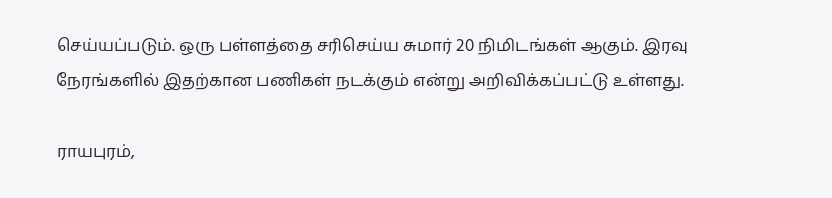செய்யப்படும். ஒரு பள்ளத்தை சரிசெய்ய சுமார் 20 நிமிடங்கள் ஆகும். இரவு நேரங்களில் இதற்கான பணிகள் நடக்கும் என்று அறிவிக்கப்பட்டு உள்ளது.

ராயபுரம்,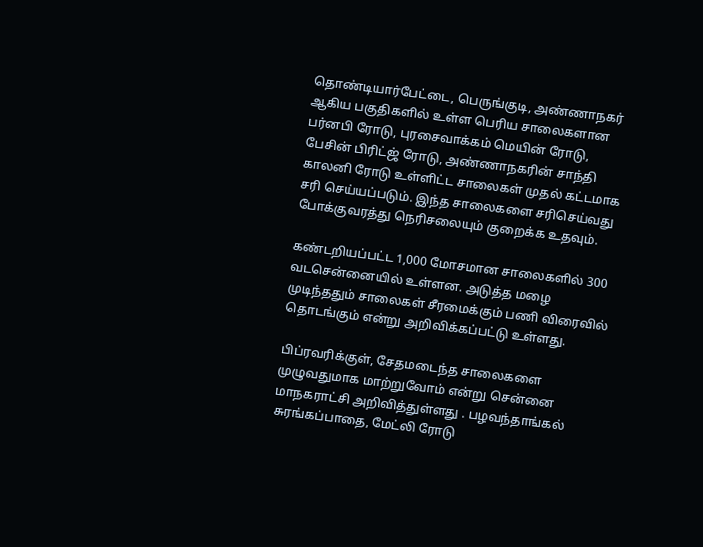தொண்டியார்பேட்டை, பெருங்குடி, அண்ணாநகர் ஆகிய பகுதிகளில் உள்ள பெரிய சாலைகளான பர்னபி ரோடு, புரசைவாக்கம் மெயின் ரோடு, பேசின் பிரிட்ஜ் ரோடு, அண்ணாநகரின் சாந்தி காலனி ரோடு உள்ளிட்ட சாலைகள் முதல் கட்டமாக சரி செய்யப்படும். இந்த சாலைகளை சரிசெய்வது போக்குவரத்து நெரிசலையும் குறைக்க உதவும்.

கண்டறியப்பட்ட 1,000 மோசமான சாலைகளில் 300 வடசென்னையில் உள்ளன. அடுத்த மழை முடிந்ததும் சாலைகள் சீரமைக்கும் பணி விரைவில் தொடங்கும் என்று அறிவிக்கப்பட்டு உள்ளது.

பிப்ரவரிக்குள், சேதமடைந்த சாலைகளை முழுவதுமாக மாற்றுவோம் என்று சென்னை மாநகராட்சி அறிவித்துள்ளது . பழவந்தாங்கல் சுரங்கப்பாதை, மேட்லி ரோடு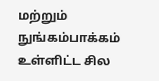மற்றும் நுங்கம்பாக்கம் உள்ளிட்ட சில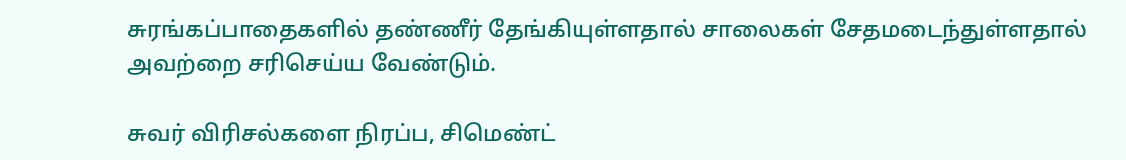சுரங்கப்பாதைகளில் தண்ணீர் தேங்கியுள்ளதால் சாலைகள் சேதமடைந்துள்ளதால் அவற்றை சரிசெய்ய வேண்டும்.

சுவர் விரிசல்களை நிரப்ப, சிமெண்ட்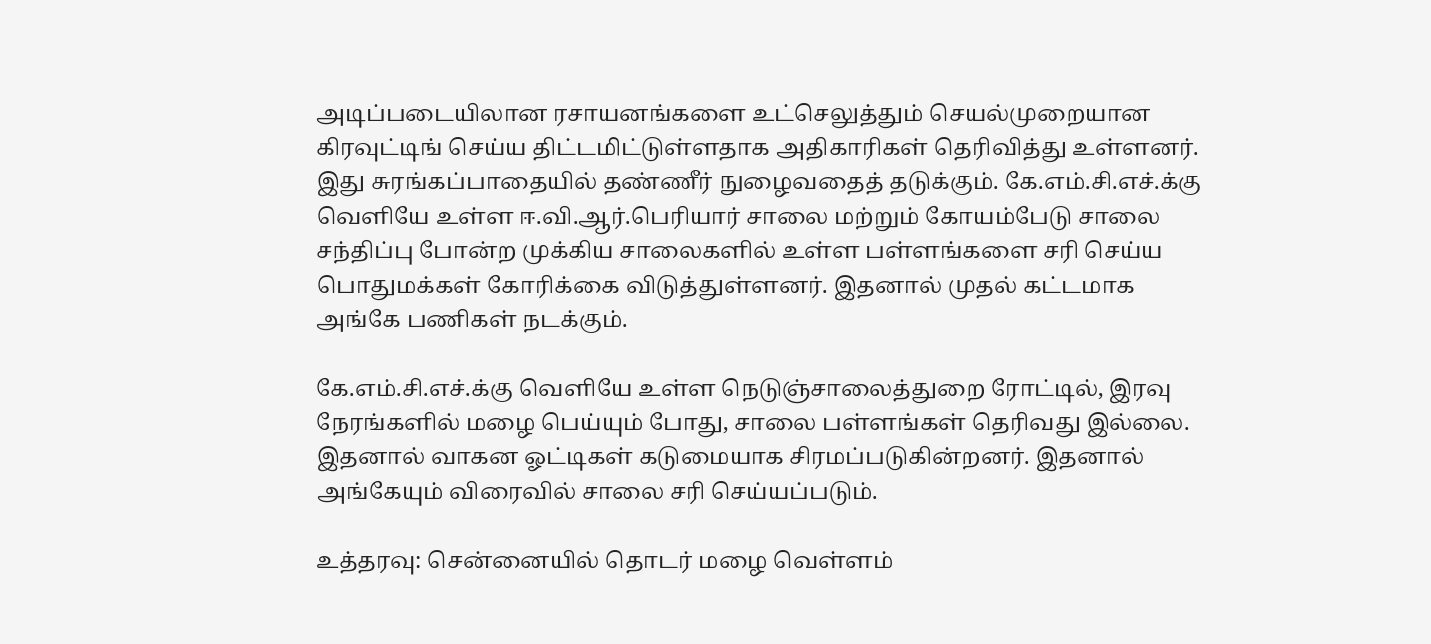அடிப்படையிலான ரசாயனங்களை உட்செலுத்தும் செயல்முறையான கிரவுட்டிங் செய்ய திட்டமிட்டுள்ளதாக அதிகாரிகள் தெரிவித்து உள்ளனர். இது சுரங்கப்பாதையில் தண்ணீர் நுழைவதைத் தடுக்கும். கே.எம்.சி.எச்.க்கு வெளியே உள்ள ஈ.வி.ஆர்.பெரியார் சாலை மற்றும் கோயம்பேடு சாலை சந்திப்பு போன்ற முக்கிய சாலைகளில் உள்ள பள்ளங்களை சரி செய்ய பொதுமக்கள் கோரிக்கை விடுத்துள்ளனர். இதனால் முதல் கட்டமாக அங்கே பணிகள் நடக்கும்.

கே.எம்.சி.எச்.க்கு வெளியே உள்ள நெடுஞ்சாலைத்துறை ரோட்டில், இரவு நேரங்களில் மழை பெய்யும் போது, சாலை பள்ளங்கள் தெரிவது இல்லை. இதனால் வாகன ஓட்டிகள் கடுமையாக சிரமப்படுகின்றனர். இதனால் அங்கேயும் விரைவில் சாலை சரி செய்யப்படும்.

உத்தரவு: சென்னையில் தொடர் மழை வெள்ளம்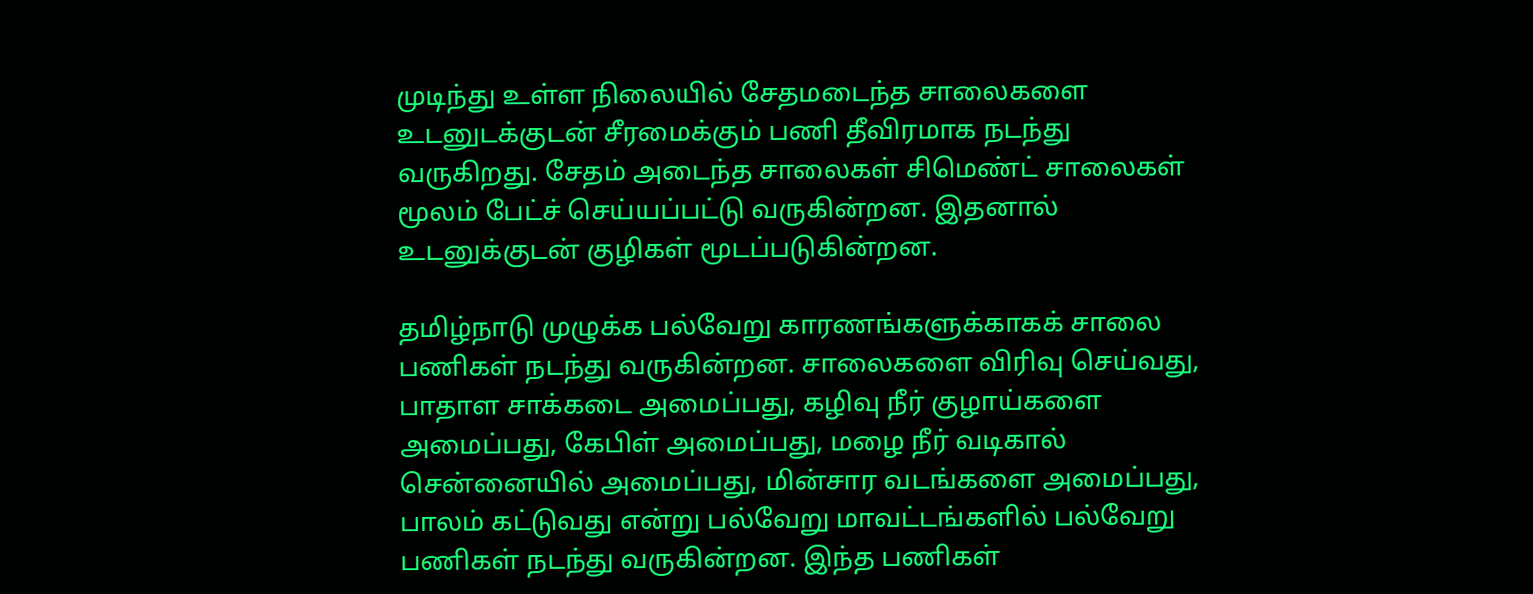முடிந்து உள்ள நிலையில் சேதமடைந்த சாலைகளை உடனுடக்குடன் சீரமைக்கும் பணி தீவிரமாக நடந்து வருகிறது. சேதம் அடைந்த சாலைகள் சிமெண்ட் சாலைகள் மூலம் பேட்ச் செய்யப்பட்டு வருகின்றன. இதனால் உடனுக்குடன் குழிகள் மூடப்படுகின்றன.

தமிழ்நாடு முழுக்க பல்வேறு காரணங்களுக்காகக் சாலை பணிகள் நடந்து வருகின்றன. சாலைகளை விரிவு செய்வது, பாதாள சாக்கடை அமைப்பது, கழிவு நீர் குழாய்களை அமைப்பது, கேபிள் அமைப்பது, மழை நீர் வடிகால் சென்னையில் அமைப்பது, மின்சார வடங்களை அமைப்பது, பாலம் கட்டுவது என்று பல்வேறு மாவட்டங்களில் பல்வேறு பணிகள் நடந்து வருகின்றன. இந்த பணிகள்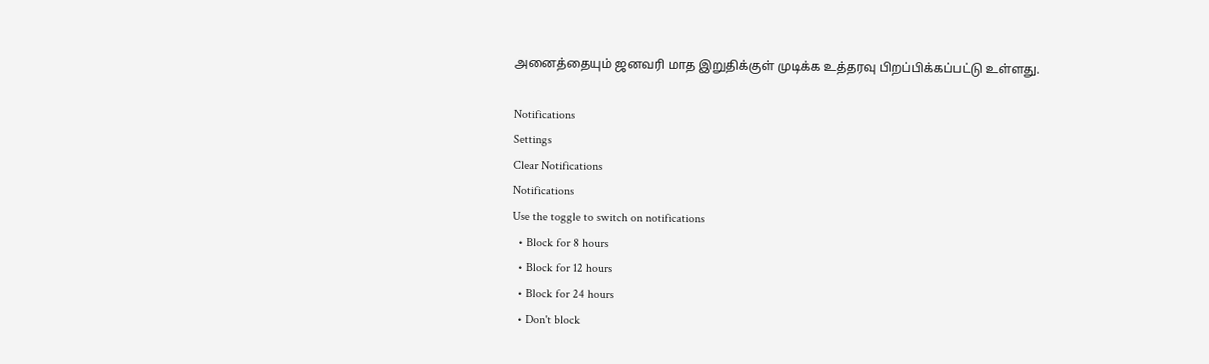அனைத்தையும் ஜனவரி மாத இறுதிக்குள் முடிக்க உத்தரவு பிறப்பிக்கப்பட்டு உள்ளது.

Notifications
Settings
Clear Notifications
Notifications
Use the toggle to switch on notifications
  • Block for 8 hours
  • Block for 12 hours
  • Block for 24 hours
  • Don't block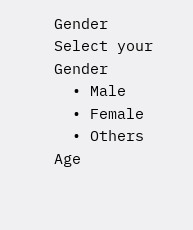Gender
Select your Gender
  • Male
  • Female
  • Others
Age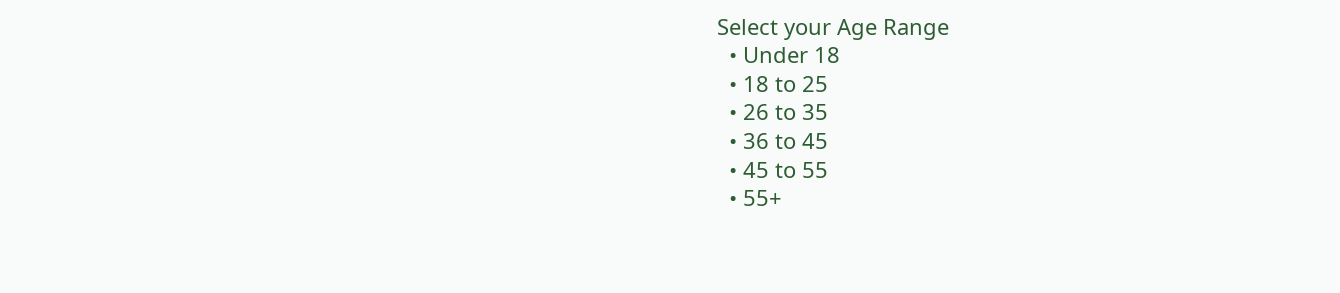Select your Age Range
  • Under 18
  • 18 to 25
  • 26 to 35
  • 36 to 45
  • 45 to 55
  • 55+